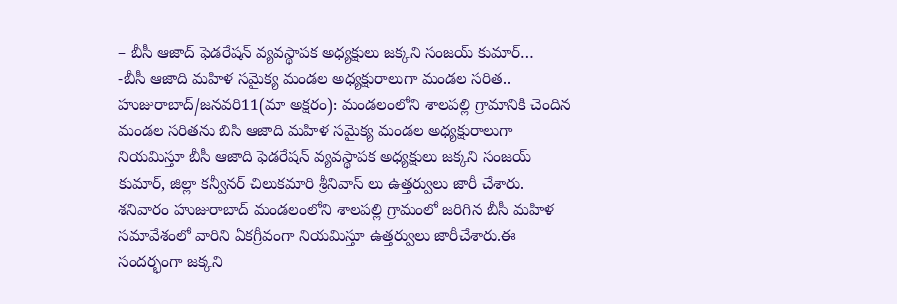– బీసీ ఆజాద్ ఫెడరేషన్ వ్యవస్థాపక అధ్యక్షులు జక్కని సంజయ్ కుమార్…
-బీసీ ఆజాది మహిళ సమైక్య మండల అధ్యక్షురాలుగా మండల సరిత..
హుజురాబాద్/జనవరి11(మా అక్షరం): మండలంలోని శాలపల్లి గ్రామానికి చెందిన మండల సరితను బిసి ఆజాది మహిళ సమైక్య మండల అధ్యక్షురాలుగా నియమిస్తూ బీసీ ఆజాది ఫెడరేషన్ వ్యవస్థాపక అధ్యక్షులు జక్కని సంజయ్ కుమార్, జిల్లా కన్వీనర్ చిలుకమారి శ్రీనివాస్ లు ఉత్తర్వులు జారీ చేశారు. శనివారం హుజురాబాద్ మండలంలోని శాలపల్లి గ్రామంలో జరిగిన బీసీ మహిళ సమావేశంలో వారిని ఏకగ్రీవంగా నియమిస్తూ ఉత్తర్వులు జారీచేశారు.ఈ సందర్భంగా జక్కని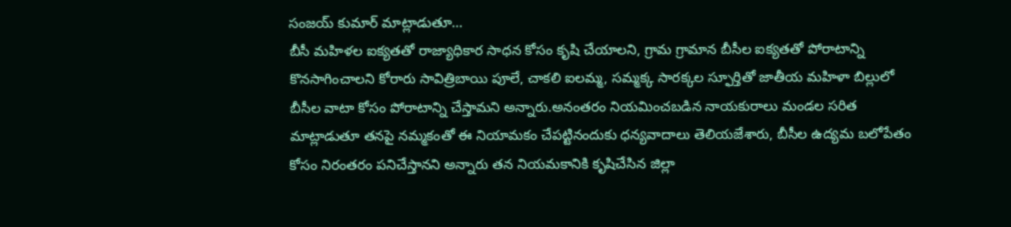సంజయ్ కుమార్ మాట్లాడుతూ…
బీసీ మహిళల ఐక్యతతో రాజ్యాధికార సాధన కోసం కృషి చేయాలని, గ్రామ గ్రామాన బీసీల ఐక్యతతో పోరాటాన్ని కొనసాగించాలని కోరారు సావిత్రిబాయి పూలే, చాకలి ఐలమ్మ, సమ్మక్క సారక్కల స్ఫూర్తితో జాతీయ మహిళా బిల్లులో బీసీల వాటా కోసం పోరాటాన్ని చేస్తామని అన్నారు.అనంతరం నియమించబడిన నాయకురాలు మండల సరిత మాట్లాడుతూ తనపై నమ్మకంతో ఈ నియామకం చేపట్టినందుకు ధన్యవాదాలు తెలియజేశారు, బీసీల ఉద్యమ బలోపేతం కోసం నిరంతరం పనిచేస్తానని అన్నారు తన నియమకానికి కృషిచేసిన జిల్లా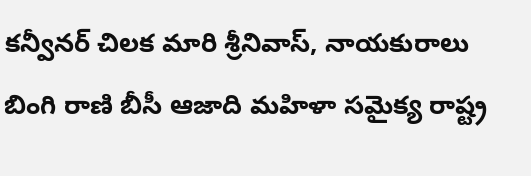కన్వీనర్ చిలక మారి శ్రీనివాస్, నాయకురాలు బింగి రాణి బీసీ ఆజాది మహిళా సమైక్య రాష్ట్ర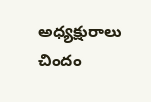అధ్యక్షురాలు చిందం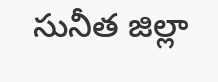సునీత జిల్లా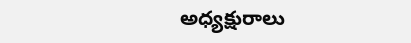అధ్యక్షురాలు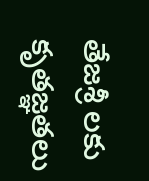తేజశ్రీ లకు కృతజ్ఞతలు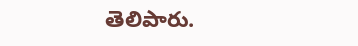తెలిపారు.